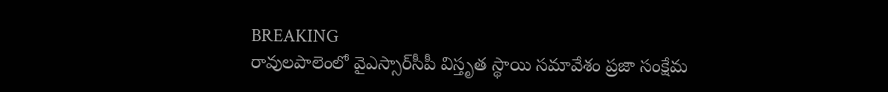BREAKING
రావులపాలెంలో వైఎస్సార్‌సీపీ విస్తృత స్థాయి సమావేశం ప్రజా సంక్షేమ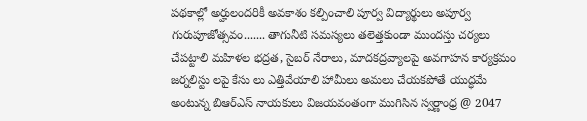పథకాల్లో అర్హులందరికీ అవకాశం కల్పించాలి పూర్వ విద్యార్థులు అపూర్వ గురుపూజోత్సవం....... తాగునీటి సమస్యలు తలెత్తకుండా ముందస్తు చర్యలు చేపట్టాలి మహిళల భద్రత, సైబర్ నేరాలు, మాదకద్రవ్యాలపై అవగాహన కార్యక్రమం జర్నలిస్టు లపై కేసు లు ఎత్తివేయాలి హామీలు అమలు చేయకపోతే యుద్ధమే అంటున్న బిఆర్ఎస్ నాయకులు విజయవంతంగా ముగిసిన స్వర్ణాంధ్ర @ 2047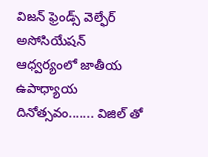విజన్ ఫ్రెండ్స్ వెల్ఫేర్ అసోసియేషన్ ఆధ్వర్యంలో జాతీయ ఉపాధ్యాయ దినోత్సవం....... విజిల్ తో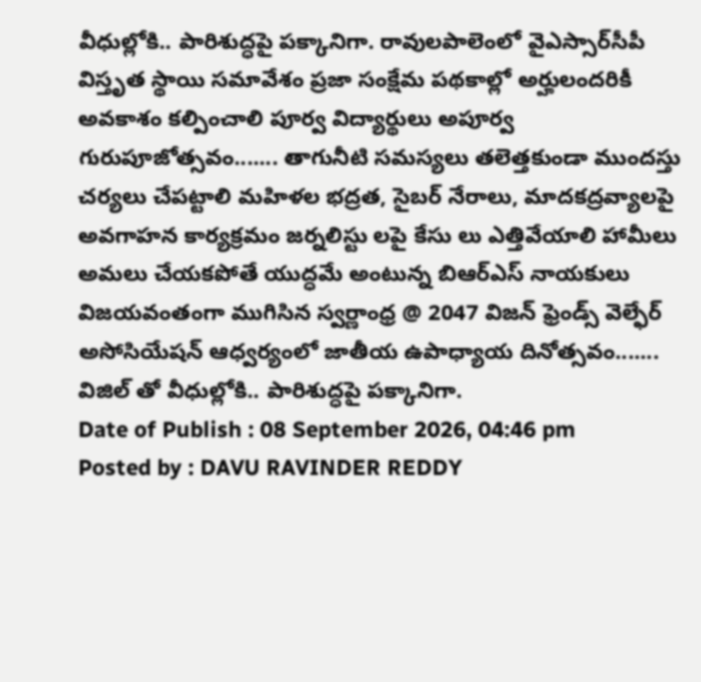వీధుల్లోకి.. పారిశుద్ధపై పక్కానిగా. రావులపాలెంలో వైఎస్సార్‌సీపీ విస్తృత స్థాయి సమావేశం ప్రజా సంక్షేమ పథకాల్లో అర్హులందరికీ అవకాశం కల్పించాలి పూర్వ విద్యార్థులు అపూర్వ గురుపూజోత్సవం....... తాగునీటి సమస్యలు తలెత్తకుండా ముందస్తు చర్యలు చేపట్టాలి మహిళల భద్రత, సైబర్ నేరాలు, మాదకద్రవ్యాలపై అవగాహన కార్యక్రమం జర్నలిస్టు లపై కేసు లు ఎత్తివేయాలి హామీలు అమలు చేయకపోతే యుద్ధమే అంటున్న బిఆర్ఎస్ నాయకులు విజయవంతంగా ముగిసిన స్వర్ణాంధ్ర @ 2047 విజన్ ఫ్రెండ్స్ వెల్ఫేర్ అసోసియేషన్ ఆధ్వర్యంలో జాతీయ ఉపాధ్యాయ దినోత్సవం....... విజిల్ తో వీధుల్లోకి.. పారిశుద్ధపై పక్కానిగా.
Date of Publish : 08 September 2026, 04:46 pm
Posted by : DAVU RAVINDER REDDY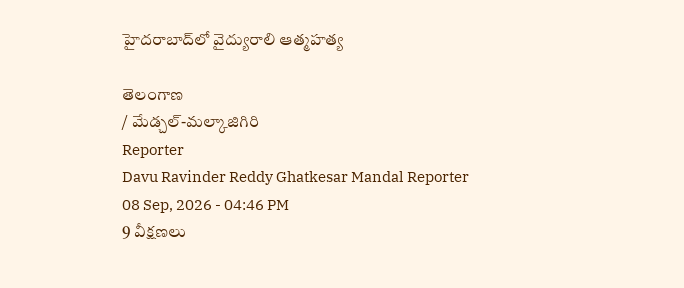హైదరాబాద్‌లో వైద్యురాలి ఆత్మహత్య

తెలంగాణ
/ మేడ్చల్-మల్కాజిగిరి
Reporter
Davu Ravinder Reddy Ghatkesar Mandal Reporter
08 Sep, 2026 - 04:46 PM
9 వీక్షణలు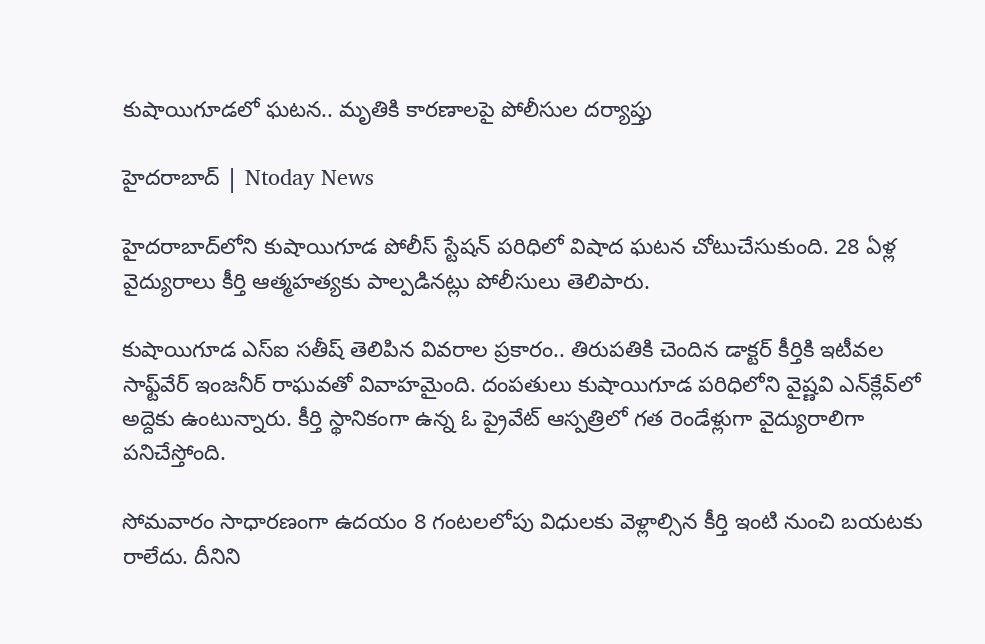కుషాయిగూడలో ఘటన.. మృతికి కారణాలపై పోలీసుల దర్యాప్తు

హైదరాబాద్ | Ntoday News

హైదరాబాద్‌లోని కుషాయిగూడ పోలీస్ స్టేషన్ పరిధిలో విషాద ఘటన చోటుచేసుకుంది. 28 ఏళ్ల వైద్యురాలు కీర్తి ఆత్మహత్యకు పాల్పడినట్లు పోలీసులు తెలిపారు.

కుషాయిగూడ ఎస్‌ఐ సతీష్ తెలిపిన వివరాల ప్రకారం.. తిరుపతికి చెందిన డాక్టర్ కీర్తికి ఇటీవల సాఫ్ట్‌వేర్ ఇంజనీర్ రాఘవతో వివాహమైంది. దంపతులు కుషాయిగూడ పరిధిలోని వైష్ణవి ఎన్‌క్లేవ్‌లో అద్దెకు ఉంటున్నారు. కీర్తి స్థానికంగా ఉన్న ఓ ప్రైవేట్ ఆస్పత్రిలో గత రెండేళ్లుగా వైద్యురాలిగా పనిచేస్తోంది.

సోమవారం సాధారణంగా ఉదయం 8 గంటలలోపు విధులకు వెళ్లాల్సిన కీర్తి ఇంటి నుంచి బయటకు రాలేదు. దీనిని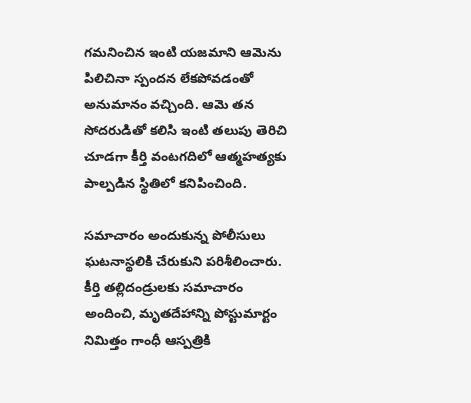గమనించిన ఇంటి యజమాని ఆమెను పిలిచినా స్పందన లేకపోవడంతో అనుమానం వచ్చింది. ఆమె తన సోదరుడితో కలిసి ఇంటి తలుపు తెరిచి చూడగా కీర్తి వంటగదిలో ఆత్మహత్యకు పాల్పడిన స్థితిలో కనిపించింది.

సమాచారం అందుకున్న పోలీసులు ఘటనాస్థలికి చేరుకుని పరిశీలించారు. కీర్తి తల్లిదండ్రులకు సమాచారం అందించి, మృతదేహాన్ని పోస్టుమార్టం నిమిత్తం గాంధీ ఆస్పత్రికి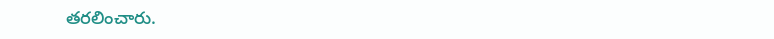తరలించారు.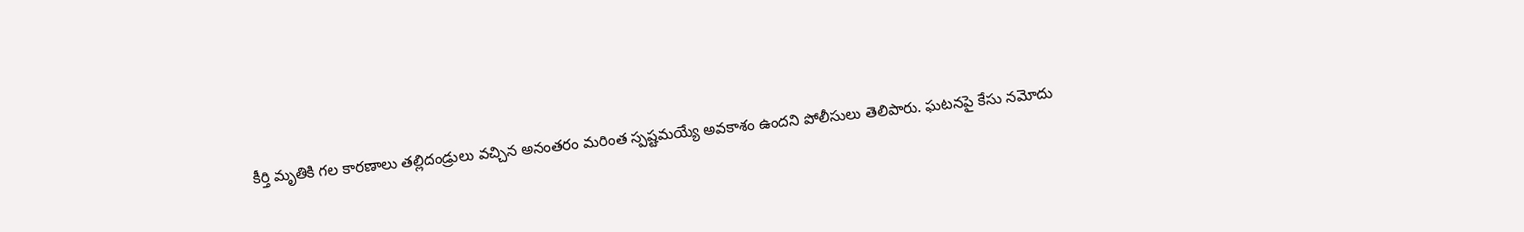కీర్తి మృతికి గల కారణాలు తల్లిదండ్రులు వచ్చిన అనంతరం మరింత స్పష్టమయ్యే అవకాశం ఉందని పోలీసులు తెలిపారు. ఘటనపై కేసు నమోదు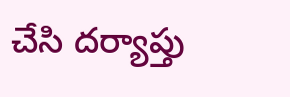చేసి దర్యాప్తు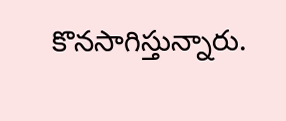కొనసాగిస్తున్నారు.